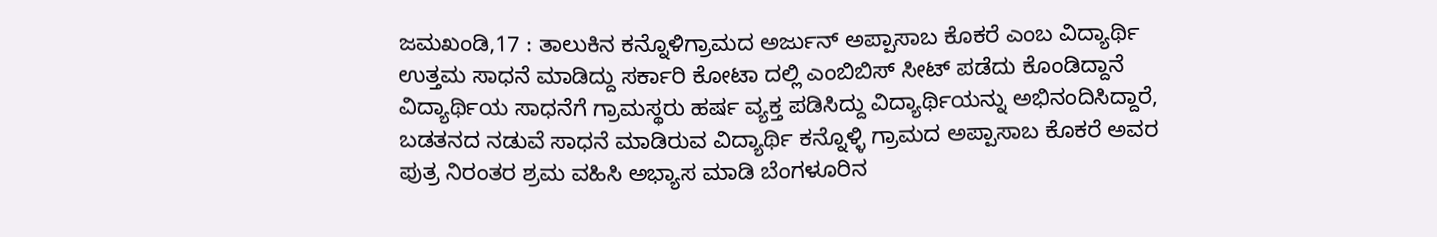ಜಮಖಂಡಿ,17 : ತಾಲುಕಿನ ಕನ್ನೊಳಿಗ್ರಾಮದ ಅರ್ಜುನ್ ಅಪ್ಪಾಸಾಬ ಕೊಕರೆ ಎಂಬ ವಿದ್ಯಾರ್ಥಿ ಉತ್ತಮ ಸಾಧನೆ ಮಾಡಿದ್ದು ಸರ್ಕಾರಿ ಕೋಟಾ ದಲ್ಲಿ ಎಂಬಿಬಿಸ್ ಸೀಟ್ ಪಡೆದು ಕೊಂಡಿದ್ದಾನೆ ವಿದ್ಯಾರ್ಥಿಯ ಸಾಧನೆಗೆ ಗ್ರಾಮಸ್ಥರು ಹರ್ಷ ವ್ಯಕ್ತ ಪಡಿಸಿದ್ದು ವಿದ್ಯಾರ್ಥಿಯನ್ನು ಅಭಿನಂದಿಸಿದ್ದಾರೆ, ಬಡತನದ ನಡುವೆ ಸಾಧನೆ ಮಾಡಿರುವ ವಿದ್ಯಾರ್ಥಿ ಕನ್ನೊಳ್ಳಿ ಗ್ರಾಮದ ಅಪ್ಪಾಸಾಬ ಕೊಕರೆ ಅವರ ಪುತ್ರ ನಿರಂತರ ಶ್ರಮ ವಹಿಸಿ ಅಭ್ಯಾಸ ಮಾಡಿ ಬೆಂಗಳೂರಿನ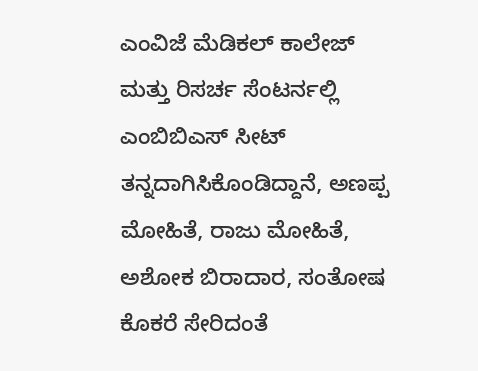ಎಂವಿಜೆ ಮೆಡಿಕಲ್ ಕಾಲೇಜ್ ಮತ್ತು ರಿಸರ್ಚ ಸೆಂಟರ್ನಲ್ಲಿ ಎಂಬಿಬಿಎಸ್ ಸೀಟ್ ತನ್ನದಾಗಿಸಿಕೊಂಡಿದ್ದಾನೆ, ಅಣಪ್ಪ ಮೋಹಿತೆ, ರಾಜು ಮೋಹಿತೆ, ಅಶೋಕ ಬಿರಾದಾರ, ಸಂತೋಷ ಕೊಕರೆ ಸೇರಿದಂತೆ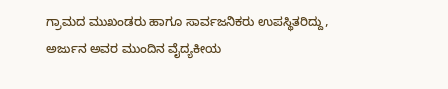ಗ್ರಾಮದ ಮುಖಂಡರು ಹಾಗೂ ಸಾರ್ವಜನಿಕರು ಉಪಸ್ಥಿತರಿದ್ದು, ಅರ್ಜುನ ಅವರ ಮುಂದಿನ ವೈದ್ಯಕೀಯ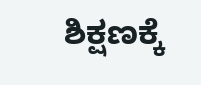ಶಿಕ್ಷಣಕ್ಕೆ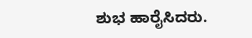ಶುಭ ಹಾರೈಸಿದರು.